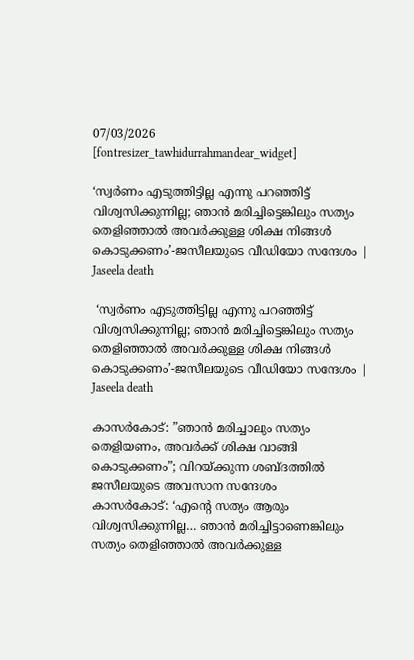07/03/2026
[fontresizer_tawhidurrahmandear_widget]

‘സ്വർണം എടുത്തിട്ടില്ല എന്നു പറഞ്ഞിട്ട് വിശ്വസിക്കുന്നില്ല; ഞാൻ മരിച്ചിട്ടെങ്കിലും സത്യം തെളിഞ്ഞാൽ അവർക്കുള്ള ശിക്ഷ നിങ്ങൾ കൊടുക്കണം’-ജസീലയുടെ വീഡിയോ സന്ദേശം | Jaseela death

 ‘സ്വർണം എടുത്തിട്ടില്ല എന്നു പറഞ്ഞിട്ട് വിശ്വസിക്കുന്നില്ല; ഞാൻ മരിച്ചിട്ടെങ്കിലും സത്യം തെളിഞ്ഞാൽ അവർക്കുള്ള ശിക്ഷ നിങ്ങൾ കൊടുക്കണം’-ജസീലയുടെ വീഡിയോ സന്ദേശം | Jaseela death

കാസര്‍കോട്: ”ഞാൻ മരിച്ചാലും സത്യം തെളിയണം, അവർക്ക് ശിക്ഷ വാങ്ങി കൊടുക്കണം”; വിറയ്ക്കുന്ന ശബ്ദത്തിൽ ജസീലയുടെ അവസാന സന്ദേശം
കാസർകോട്: ‘എന്റെ സത്യം ആരും വിശ്വസിക്കുന്നില്ല… ഞാൻ മരിച്ചിട്ടാണെങ്കിലും സത്യം തെളിഞ്ഞാൽ അവർക്കുള്ള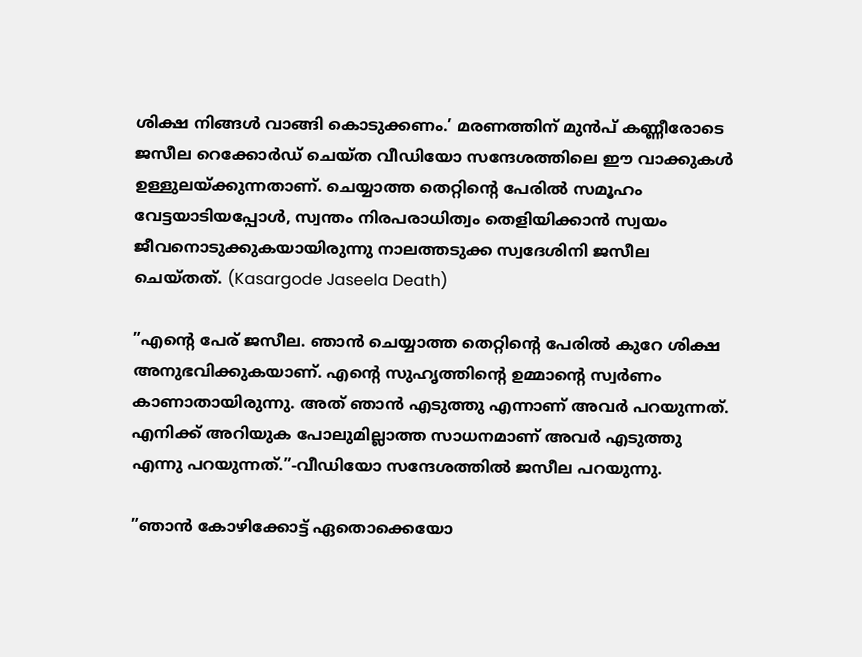ശിക്ഷ നിങ്ങൾ വാങ്ങി കൊടുക്കണം.’ മരണത്തിന് മുൻപ് കണ്ണീരോടെ ജസീല റെക്കോർഡ് ചെയ്ത വീഡിയോ സന്ദേശത്തിലെ ഈ വാക്കുകൾ ഉള്ളുലയ്ക്കുന്നതാണ്. ചെയ്യാത്ത തെറ്റിന്റെ പേരിൽ സമൂഹം വേട്ടയാടിയപ്പോൾ, സ്വന്തം നിരപരാധിത്വം തെളിയിക്കാൻ സ്വയം ജീവനൊടുക്കുകയായിരുന്നു നാലത്തടുക്ക സ്വദേശിനി ജസീല ചെയ്തത്. (Kasargode Jaseela Death)

”എന്റെ പേര് ജസീല. ഞാൻ ചെയ്യാത്ത തെറ്റിന്റെ പേരിൽ കുറേ ശിക്ഷ അനുഭവിക്കുകയാണ്. എന്റെ സുഹൃത്തിന്റെ ഉമ്മാന്റെ സ്വർണം കാണാതായിരുന്നു. അത് ഞാൻ എടുത്തു എന്നാണ് അവർ പറയുന്നത്. എനിക്ക് അറിയുക പോലുമില്ലാത്ത സാധനമാണ് അവർ എടുത്തു എന്നു പറയുന്നത്.”-വീഡിയോ സന്ദേശത്തിൽ ജസീല പറയുന്നു.

”ഞാൻ കോഴിക്കോട്ട് ഏതൊക്കെയോ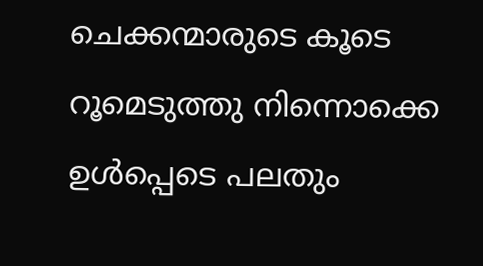ചെക്കന്മാരുടെ കൂടെ റൂമെടുത്തു നിന്നൊക്കെ ഉൾപ്പെടെ പലതും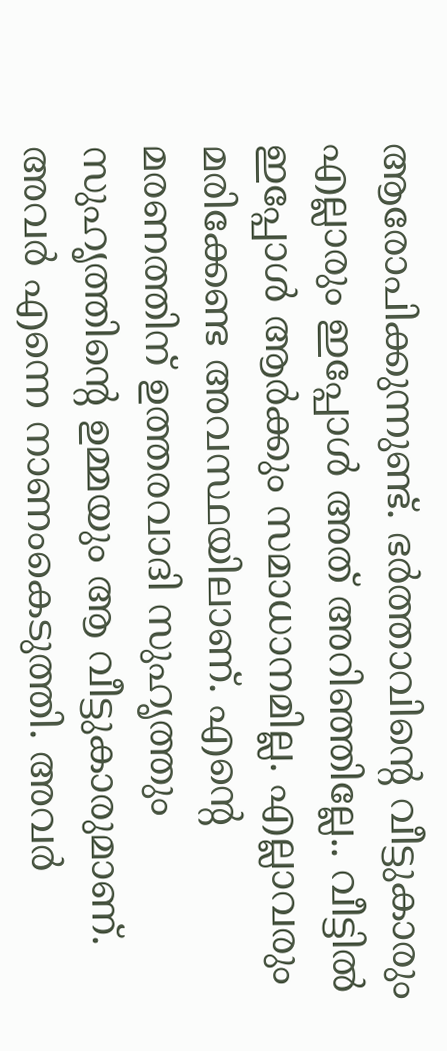ആരോപിക്കുന്നുണ്ട്. ഭർത്താവിന്റെ വീട്ടുകാരും എല്ലാരും ഇപ്പോൾ അത് അറിഞ്ഞില്ലേ.. വീട്ടിൽ ഇപ്പോൾ ആർക്കും സമാധാനമില്ല. എല്ലാവരും മരിക്കേണ്ട അവസ്ഥയിലാണ്. എന്റെ മരണത്തിന് ഉത്തരവാദി സുഹൃത്തും സുഹൃത്തിന്റെ ഉമ്മയും ആ വീട്ടുകാരുമാണ്. അവർ എന്നെ നാണംകെടുത്തി. അവർ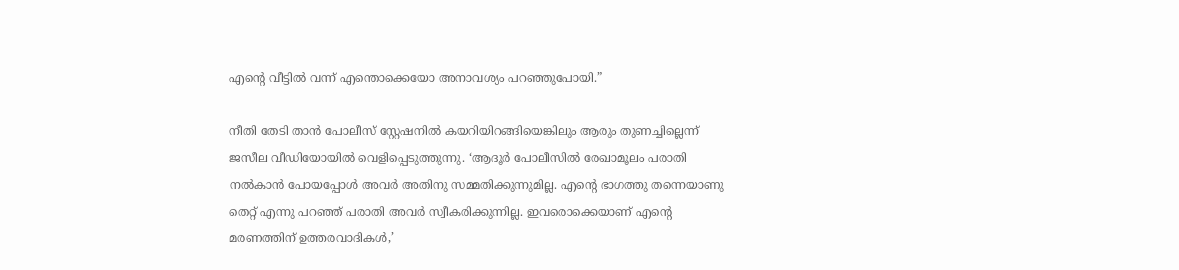എന്റെ വീട്ടിൽ വന്ന് എന്തൊക്കെയോ അനാവശ്യം പറഞ്ഞുപോയി.”

നീതി തേടി താൻ പോലീസ് സ്റ്റേഷനിൽ കയറിയിറങ്ങിയെങ്കിലും ആരും തുണച്ചില്ലെന്ന് ജസീല വീഡിയോയിൽ വെളിപ്പെടുത്തുന്നു. ‘ആദൂർ പോലീസിൽ രേഖാമൂലം പരാതി നൽകാൻ പോയപ്പോൾ അവർ അതിനു സമ്മതിക്കുന്നുമില്ല. എന്റെ ഭാഗത്തു തന്നെയാണു തെറ്റ് എന്നു പറഞ്ഞ് പരാതി അവർ സ്വീകരിക്കുന്നില്ല. ഇവരൊക്കെയാണ് എന്റെ മരണത്തിന് ഉത്തരവാദികൾ,’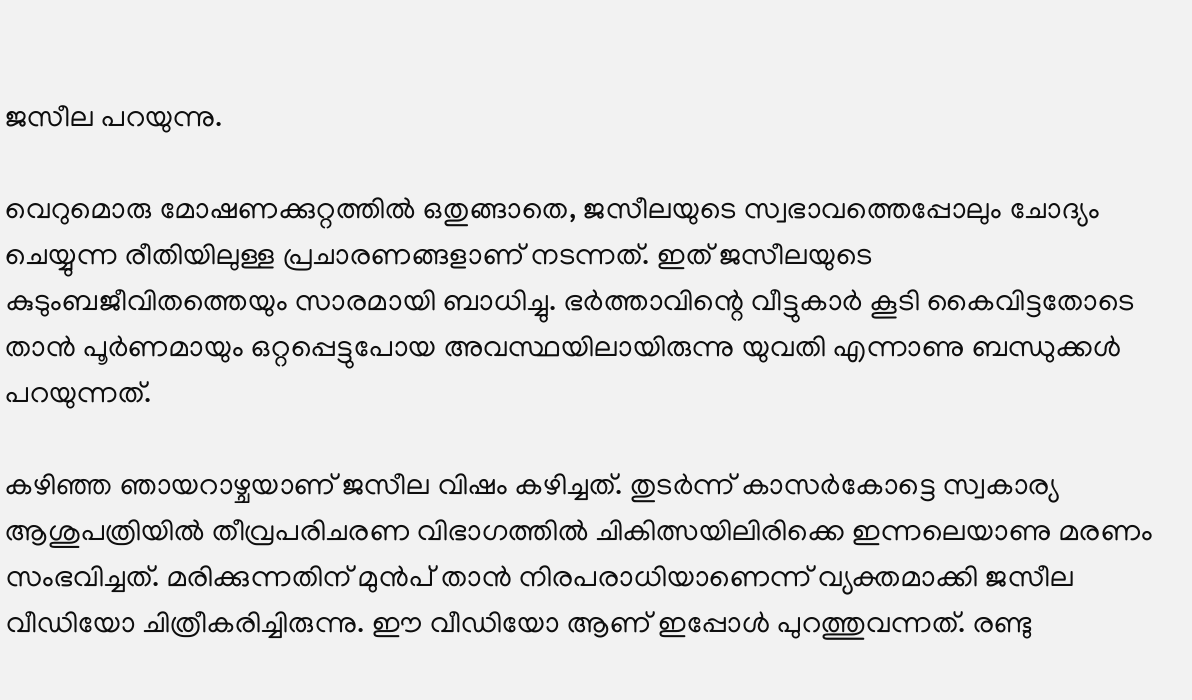ജസീല പറയുന്നു.

വെറുമൊരു മോഷണക്കുറ്റത്തിൽ ഒതുങ്ങാതെ, ജസീലയുടെ സ്വഭാവത്തെപ്പോലും ചോദ്യം ചെയ്യുന്ന രീതിയിലുള്ള പ്രചാരണങ്ങളാണ് നടന്നത്. ഇത് ജസീലയുടെ കുടുംബജീവിതത്തെയും സാരമായി ബാധിച്ചു. ഭർത്താവിന്റെ വീട്ടുകാർ കൂടി കൈവിട്ടതോടെ താൻ പൂർണമായും ഒറ്റപ്പെട്ടുപോയ അവസ്ഥയിലായിരുന്നു യുവതി എന്നാണു ബന്ധുക്കൾ പറയുന്നത്.

കഴിഞ്ഞ ഞായറാഴ്ചയാണ് ജസീല വിഷം കഴിച്ചത്. തുടർന്ന് കാസർകോട്ടെ സ്വകാര്യ ആശുപത്രിയിൽ തീവ്രപരിചരണ വിഭാഗത്തിൽ ചികിത്സയിലിരിക്കെ ഇന്നലെയാണു മരണം സംഭവിച്ചത്. മരിക്കുന്നതിന് മുൻപ് താൻ നിരപരാധിയാണെന്ന് വ്യക്തമാക്കി ജസീല വീഡിയോ ചിത്രീകരിച്ചിരുന്നു. ഈ വീഡിയോ ആണ് ഇപ്പോൾ പുറത്തുവന്നത്. രണ്ടു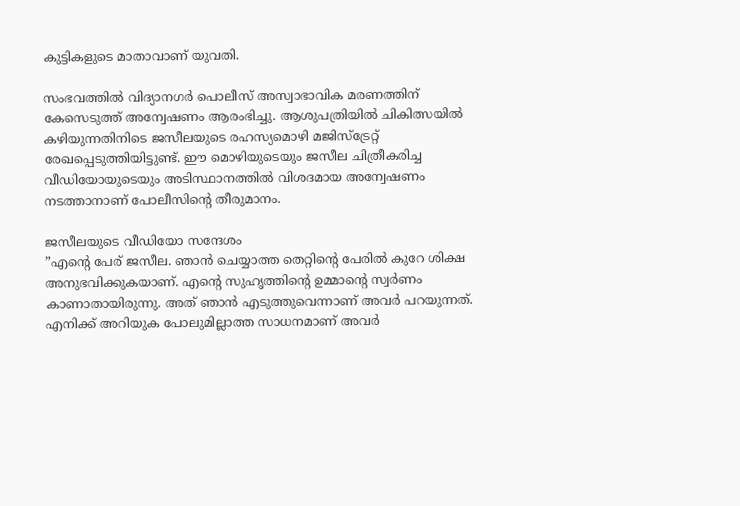കുട്ടികളുടെ മാതാവാണ് യുവതി.

സംഭവത്തിൽ വിദ്യാനഗർ പൊലീസ് അസ്വാഭാവിക മരണത്തിന് കേസെടുത്ത് അന്വേഷണം ആരംഭിച്ചു. ആശുപത്രിയിൽ ചികിത്സയിൽ കഴിയുന്നതിനിടെ ജസീലയുടെ രഹസ്യമൊഴി മജിസ്ട്രേറ്റ് രേഖപ്പെടുത്തിയിട്ടുണ്ട്. ഈ മൊഴിയുടെയും ജസീല ചിത്രീകരിച്ച വീഡിയോയുടെയും അടിസ്ഥാനത്തിൽ വിശദമായ അന്വേഷണം നടത്താനാണ് പോലീസിന്റെ തീരുമാനം.

ജസീലയുടെ വീഡിയോ സന്ദേശം
”എന്റെ പേര് ജസീല. ഞാൻ ചെയ്യാത്ത തെറ്റിന്റെ പേരിൽ കുറേ ശിക്ഷ അനുഭവിക്കുകയാണ്. എന്റെ സുഹൃത്തിന്റെ ഉമ്മാന്റെ സ്വർണം കാണാതായിരുന്നു. അത് ഞാൻ എടുത്തുവെന്നാണ് അവർ പറയുന്നത്. എനിക്ക് അറിയുക പോലുമില്ലാത്ത സാധനമാണ് അവർ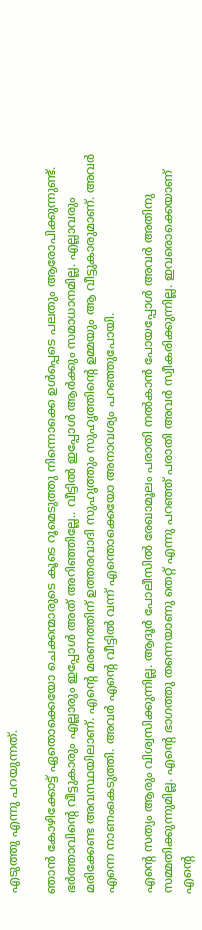എടുത്തു എന്നു പറയുന്നത്.

ഞാൻ കോഴിക്കോട്ട് ഏതൊക്കെയോ ചെക്കന്മാരുടെ കൂടെ റൂമെടുത്തു നിന്നൊക്കെ ഉൾപ്പെടെ പലതും ആരോപിക്കുന്നുണ്ട്. ഭർത്താവിന്റെ വീട്ടുകാരും എല്ലാരും ഇപ്പോൾ അത് അറിഞ്ഞില്ലേ.. വീട്ടിൽ ഇപ്പോൾ ആർക്കും സമാധാനമില്ല. എല്ലാവരും മരിക്കേണ്ട അവസ്ഥയിലാണ്. എന്റെ മരണത്തിന് ഉത്തരവാദി സുഹൃത്തും സുഹൃത്തിന്റെ ഉമ്മയും ആ വീട്ടുകാരുമാണ്. അവർ എന്നെ നാണംകെടുത്തി. അവർ എന്റെ വീട്ടിൽ വന്ന് എന്തൊക്കെയോ അനാവശ്യം പറഞ്ഞുപോയി.

എന്റെ സത്യം ആരും വിശ്വസിക്കുന്നില്ല. ആദൂർ പോലീസിൽ രേഖാമൂലം പരാതി നൽകാൻ പോയപ്പോൾ അവർ അതിനു സമ്മതിക്കുന്നുമില്ല. എന്റെ ഭാഗത്തു തന്നെയാണു തെറ്റ് എന്നു പറഞ്ഞ് പരാതി അവർ സ്വീകരിക്കുന്നില്ല. ഇവരൊക്കെയാണ് എന്റെ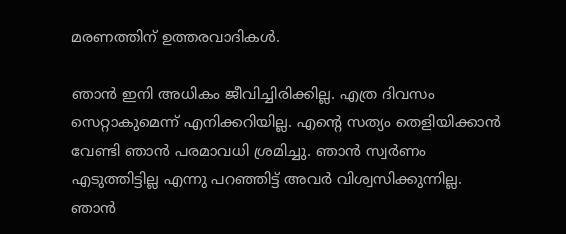മരണത്തിന് ഉത്തരവാദികൾ.

ഞാൻ ഇനി അധികം ജീവിച്ചിരിക്കില്ല. എത്ര ദിവസം സെറ്റാകുമെന്ന് എനിക്കറിയില്ല. എന്റെ സത്യം തെളിയിക്കാൻ വേണ്ടി ഞാൻ പരമാവധി ശ്രമിച്ചു. ഞാൻ സ്വർണം എടുത്തിട്ടില്ല എന്നു പറഞ്ഞിട്ട് അവർ വിശ്വസിക്കുന്നില്ല. ഞാൻ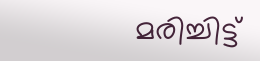മരിച്ചിട്ട്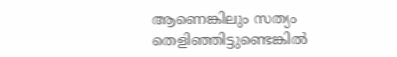ആണെങ്കിലും സത്യം തെളിഞ്ഞിട്ടുണ്ടെങ്കിൽ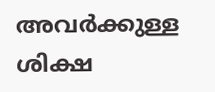അവർക്കുള്ള ശിക്ഷ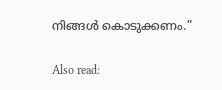നിങ്ങൾ കൊടുക്കണം.”

Also read: